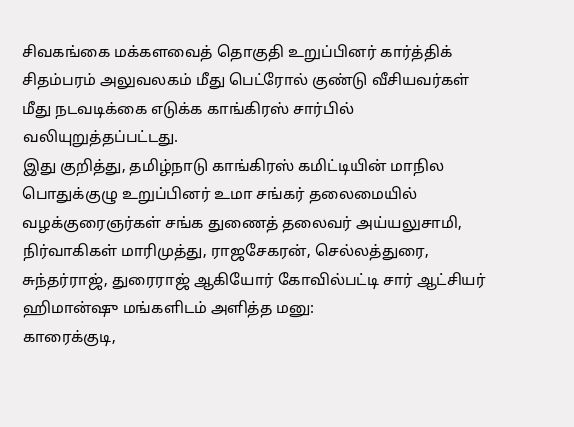சிவகங்கை மக்களவைத் தொகுதி உறுப்பினர் கார்த்திக் சிதம்பரம் அலுவலகம் மீது பெட்ரோல் குண்டு வீசியவர்கள் மீது நடவடிக்கை எடுக்க காங்கிரஸ் சார்பில் வலியுறுத்தப்பட்டது.
இது குறித்து, தமிழ்நாடு காங்கிரஸ் கமிட்டியின் மாநில பொதுக்குழு உறுப்பினர் உமா சங்கர் தலைமையில் வழக்குரைஞர்கள் சங்க துணைத் தலைவர் அய்யலுசாமி, நிர்வாகிகள் மாரிமுத்து, ராஜசேகரன், செல்லத்துரை, சுந்தர்ராஜ், துரைராஜ் ஆகியோர் கோவில்பட்டி சார் ஆட்சியர் ஹிமான்ஷு மங்களிடம் அளித்த மனு:
காரைக்குடி,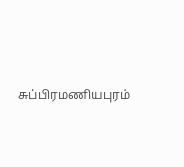சுப்பிரமணியபுரம்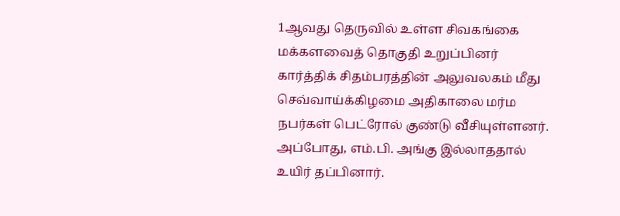1ஆவது தெருவில் உள்ள சிவகங்கை மக்களவைத் தொகுதி உறுப்பினர் கார்த்திக் சிதம்பரத்தின் அலுவலகம் மீது செவ்வாய்க்கிழமை அதிகாலை மர்ம நபர்கள் பெட்ரோல் குண்டு வீசியுள்ளனர். அப்போது, எம்.பி. அங்கு இல்லாததால் உயிர் தப்பினார்.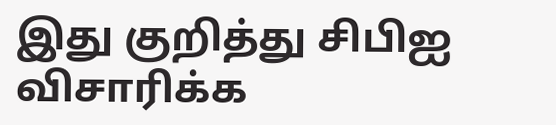இது குறித்து சிபிஐ விசாரிக்க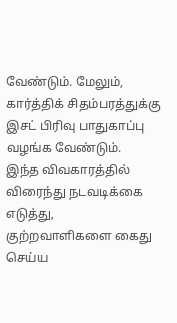வேண்டும். மேலும், கார்த்திக் சிதம்பரத்துக்கு இசட் பிரிவு பாதுகாப்பு வழங்க வேண்டும்.
இந்த விவகாரத்தில் விரைந்து நடவடிக்கை எடுத்து, குற்றவாளிகளை கைது செய்ய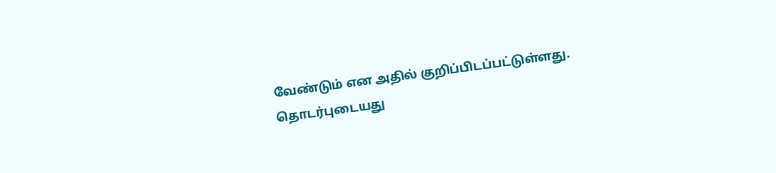வேண்டும் என அதில் குறிப்பிடப்பட்டுள்ளது.
தொடர்புடையது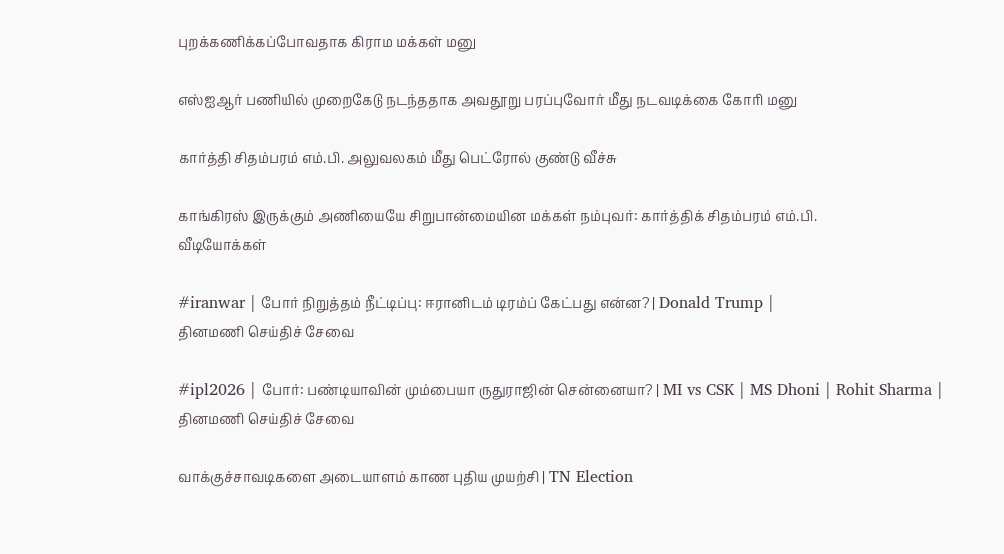புறக்கணிக்கப்போவதாக கிராம மக்கள் மனு

எஸ்ஐஆர் பணியில் முறைகேடு நடந்ததாக அவதூறு பரப்புவோர் மீது நடவடிக்கை கோரி மனு

கார்த்தி சிதம்பரம் எம்.பி. அலுவலகம் மீது பெட்ரோல் குண்டு வீச்சு

காங்கிரஸ் இருக்கும் அணியையே சிறுபான்மையின மக்கள் நம்புவர்: கார்த்திக் சிதம்பரம் எம்.பி.
வீடியோக்கள்

#iranwar | போர் நிறுத்தம் நீட்டிப்பு: ஈரானிடம் டிரம்ப் கேட்பது என்ன? | Donald Trump |
தினமணி செய்திச் சேவை

#ipl2026 | போர்: பண்டியாவின் மும்பையா ருதுராஜின் சென்னையா? | MI vs CSK | MS Dhoni | Rohit Sharma |
தினமணி செய்திச் சேவை

வாக்குச்சாவடிகளை அடையாளம் காண புதிய முயற்சி | TN Election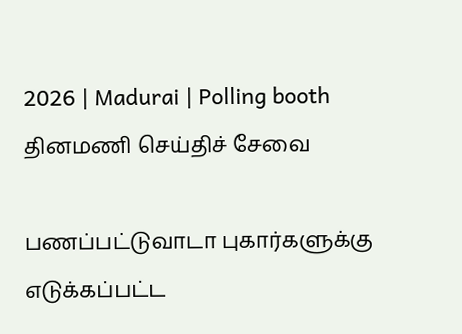2026 | Madurai | Polling booth
தினமணி செய்திச் சேவை

பணப்பட்டுவாடா புகார்களுக்கு எடுக்கப்பட்ட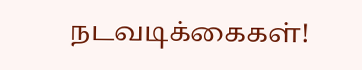நடவடிக்கைகள்!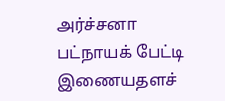அர்ச்சனா பட்நாயக் பேட்டி
இணையதளச்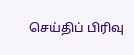செய்திப் பிரிவு